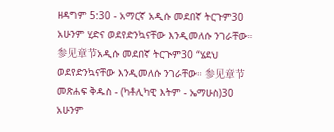ዘዳግም 5:30 - አማርኛ አዲሱ መደበኛ ትርጉም30 አሁንም ሂድና ወደየድንኳናቸው እንዲመለሱ ንገራቸው። 参见章节አዲሱ መደበኛ ትርጒም30 “ሄደህ ወደየድንኳናቸው እንዲመለሱ ንገራቸው። 参见章节መጽሐፍ ቅዱስ - (ካቶሊካዊ እትም - ኤማሁስ)30 አሁንም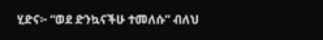ሂድና፦ “ወደ ድንኳናችሁ ተመለሱ” ብለህ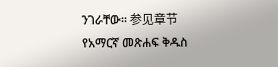ንገራቸው። 参见章节የአማርኛ መጽሐፍ ቅዱስ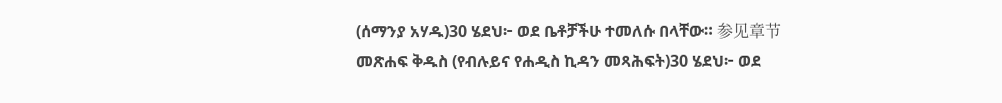(ሰማንያ አሃዱ)30 ሄደህ፦ ወደ ቤቶቻችሁ ተመለሱ በላቸው። 参见章节መጽሐፍ ቅዱስ (የብሉይና የሐዲስ ኪዳን መጻሕፍት)30 ሄደህ፦ ወደ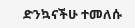ድንኳናችሁ ተመለሱ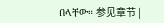በላቸው። 参见章节 |